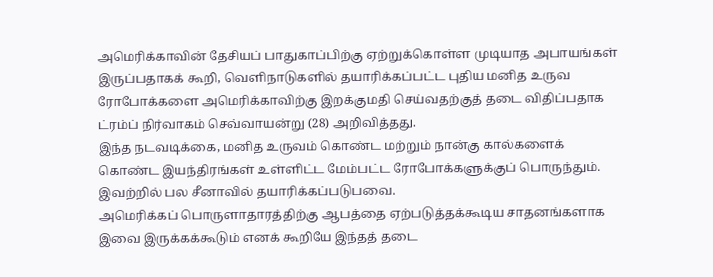அமெரிக்காவின் தேசியப் பாதுகாப்பிற்கு ஏற்றுக்கொள்ள முடியாத அபாயங்கள் இருப்பதாகக் கூறி, வெளிநாடுகளில் தயாரிக்கப்பட்ட புதிய மனித உருவ ரோபோக்களை அமெரிக்காவிற்கு இறக்குமதி செய்வதற்குத் தடை விதிப்பதாக ட்ரம்ப் நிர்வாகம் செவ்வாயன்று (28) அறிவித்தது.
இந்த நடவடிக்கை, மனித உருவம் கொண்ட மற்றும் நான்கு கால்களைக் கொண்ட இயந்திரங்கள் உள்ளிட்ட மேம்பட்ட ரோபோக்களுக்குப் பொருந்தும். இவற்றில் பல சீனாவில் தயாரிக்கப்படுபவை.
அமெரிக்கப் பொருளாதாரத்திற்கு ஆபத்தை ஏற்படுத்தக்கூடிய சாதனங்களாக இவை இருக்கக்கூடும் எனக் கூறியே இந்தத் தடை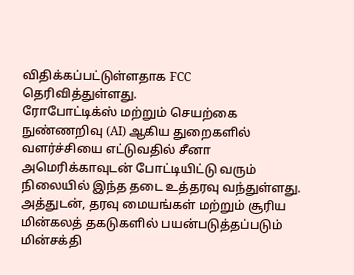விதிக்கப்பட்டுள்ளதாக FCC தெரிவித்துள்ளது.
ரோபோட்டிக்ஸ் மற்றும் செயற்கை நுண்ணறிவு (AI) ஆகிய துறைகளில் வளர்ச்சியை எட்டுவதில் சீனா அமெரிக்காவுடன் போட்டியிட்டு வரும் நிலையில் இந்த தடை உத்தரவு வந்துள்ளது.
அத்துடன், தரவு மையங்கள் மற்றும் சூரிய மின்கலத் தகடுகளில் பயன்படுத்தப்படும் மின்சக்தி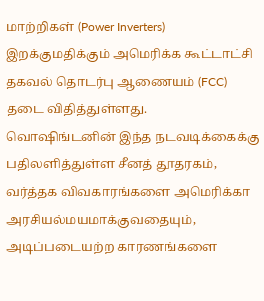மாற்றிகள் (Power Inverters) இறக்குமதிக்கும் அமெரிக்க கூட்டாட்சி தகவல் தொடர்பு ஆணையம் (FCC) தடை விதித்துள்ளது.
வொஷிங்டனின் இந்த நடவடிக்கைக்கு பதிலளித்துள்ள சீனத் தூதரகம், வர்த்தக விவகாரங்களை அமெரிக்கா அரசியல்மயமாக்குவதையும், அடிப்படையற்ற காரணங்களை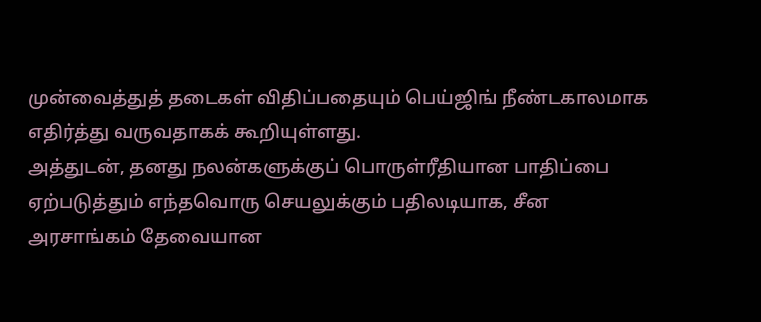முன்வைத்துத் தடைகள் விதிப்பதையும் பெய்ஜிங் நீண்டகாலமாக எதிர்த்து வருவதாகக் கூறியுள்ளது.
அத்துடன், தனது நலன்களுக்குப் பொருள்ரீதியான பாதிப்பை ஏற்படுத்தும் எந்தவொரு செயலுக்கும் பதிலடியாக, சீன அரசாங்கம் தேவையான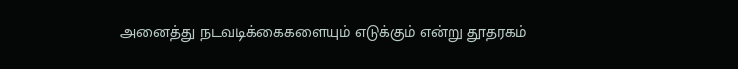அனைத்து நடவடிக்கைகளையும் எடுக்கும் என்று தூதரகம்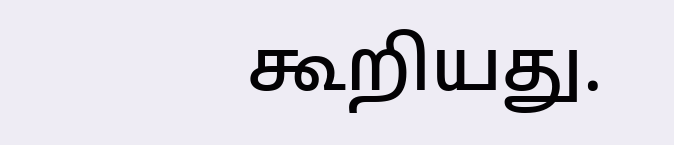கூறியது.